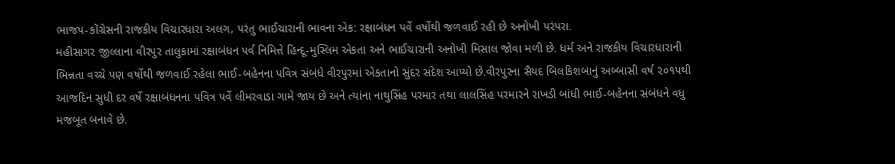ભાજપ-કોંગ્રેસની રાજકીય વિચારધારા અલગ, પરંતુ ભાઈચારાની ભાવના એક: રક્ષાબંધન પર્વે વર્ષોથી જળવાઈ રહી છે અનોખી પરંપરા.
મહીસાગર જીલ્લાના વીરપુર તાલુકામાં રક્ષાબંધન પર્વ નિમિત્તે હિન્દૂ-મુસ્લિમ એકતા અને ભાઈચારાની અનોખી મિસાલ જોવા મળી છે. ધર્મ અને રાજકીય વિચારધારાની ભિન્નતા વચ્ચે પણ વર્ષોથી જળવાઈ રહેલા ભાઈ-બહેનના પવિત્ર સંબંધે વીરપુરમાં એકતાનો સુંદર સંદેશ આપ્યો છે.વીરપુરના સૈયદ બિલકિશબાનું અબ્બાસી વર્ષ ૨૦૧૫થી આજદિન સુધી દર વર્ષે રક્ષાબંધનના પવિત્ર પર્વે લીમરવાડા ગામે જાય છે અને ત્યાંના નાથુસિંહ પરમાર તથા લાલસિંહ પરમારને રાખડી બાંધી ભાઈ-બહેનના સંબંધને વધુ મજબૂત બનાવે છે.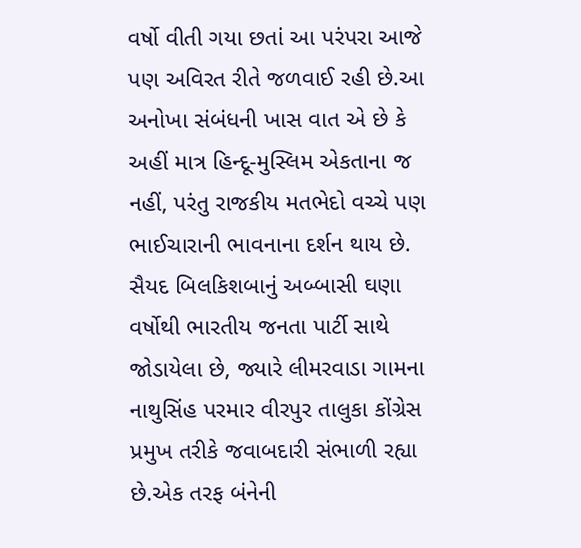વર્ષો વીતી ગયા છતાં આ પરંપરા આજે પણ અવિરત રીતે જળવાઈ રહી છે.આ અનોખા સંબંધની ખાસ વાત એ છે કે અહીં માત્ર હિન્દૂ-મુસ્લિમ એકતાના જ નહીં, પરંતુ રાજકીય મતભેદો વચ્ચે પણ ભાઈચારાની ભાવનાના દર્શન થાય છે. સૈયદ બિલકિશબાનું અબ્બાસી ઘણા વર્ષોથી ભારતીય જનતા પાર્ટી સાથે જોડાયેલા છે, જ્યારે લીમરવાડા ગામના નાથુસિંહ પરમાર વીરપુર તાલુકા કોંગ્રેસ પ્રમુખ તરીકે જવાબદારી સંભાળી રહ્યા છે.એક તરફ બંનેની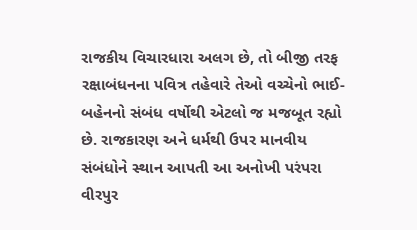રાજકીય વિચારધારા અલગ છે, તો બીજી તરફ રક્ષાબંધનના પવિત્ર તહેવારે તેઓ વચ્ચેનો ભાઈ-બહેનનો સંબંધ વર્ષોથી એટલો જ મજબૂત રહ્યો છે. રાજકારણ અને ધર્મથી ઉપર માનવીય સંબંધોને સ્થાન આપતી આ અનોખી પરંપરા વીરપુર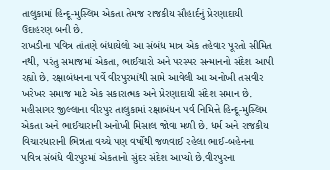તાલુકામાં હિન્દૂ-મુસ્લિમ એકતા તેમજ રાજકીય સૌહાર્દનું પ્રેરણાદાયી ઉદાહરણ બની છે.
રાખડીના પવિત્ર તાંતણે બંધાયેલો આ સંબંધ માત્ર એક તહેવાર પૂરતો સીમિત નથી, પરંતુ સમાજમાં એકતા, ભાઈચારો અને પરસ્પર સન્માનનો સંદેશ આપી રહ્યો છે. રક્ષાબંધનના પર્વે વીરપુરમાંથી સામે આવેલી આ અનોખી તસવીર ખરેખર સમાજ માટે એક સકારાત્મક અને પ્રેરણાદાયી સંદેશ સમાન છે.
મહીસાગર જીલ્લાના વીરપુર તાલુકામાં રક્ષાબંધન પર્વ નિમિત્તે હિન્દૂ-મુસ્લિમ એકતા અને ભાઈચારાની અનોખી મિસાલ જોવા મળી છે. ધર્મ અને રાજકીય વિચારધારાની ભિન્નતા વચ્ચે પણ વર્ષોથી જળવાઈ રહેલા ભાઈ-બહેનના પવિત્ર સંબંધે વીરપુરમાં એકતાનો સુંદર સંદેશ આપ્યો છે.વીરપુરના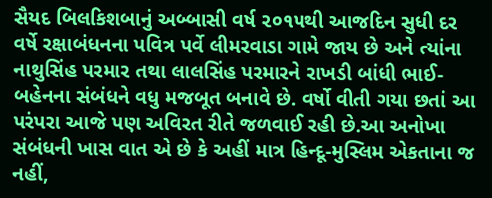સૈયદ બિલકિશબાનું અબ્બાસી વર્ષ ૨૦૧૫થી આજદિન સુધી દર વર્ષે રક્ષાબંધનના પવિત્ર પર્વે લીમરવાડા ગામે જાય છે અને ત્યાંના નાથુસિંહ પરમાર તથા લાલસિંહ પરમારને રાખડી બાંધી ભાઈ-બહેનના સંબંધને વધુ મજબૂત બનાવે છે. વર્ષો વીતી ગયા છતાં આ પરંપરા આજે પણ અવિરત રીતે જળવાઈ રહી છે.આ અનોખા સંબંધની ખાસ વાત એ છે કે અહીં માત્ર હિન્દૂ-મુસ્લિમ એકતાના જ નહીં,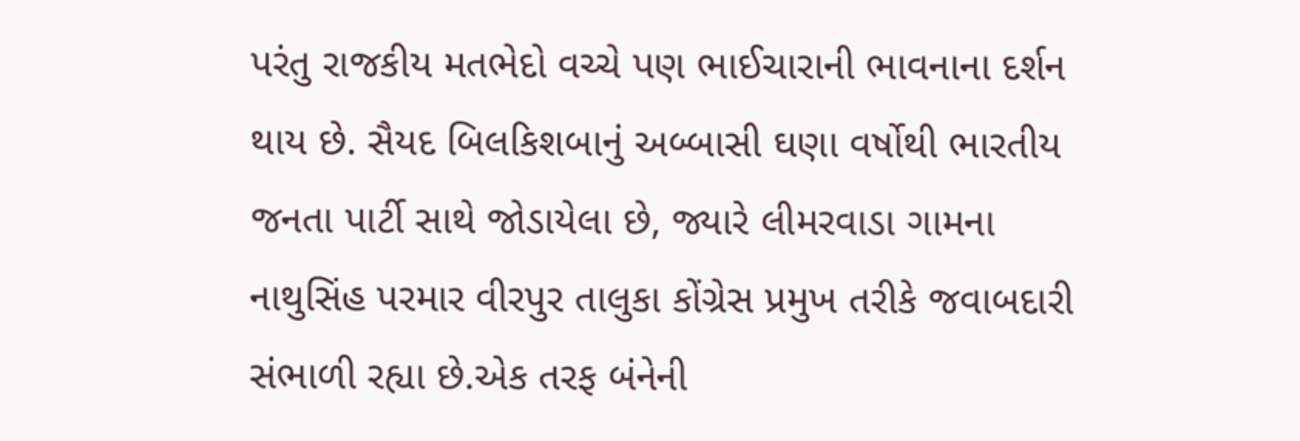પરંતુ રાજકીય મતભેદો વચ્ચે પણ ભાઈચારાની ભાવનાના દર્શન થાય છે. સૈયદ બિલકિશબાનું અબ્બાસી ઘણા વર્ષોથી ભારતીય જનતા પાર્ટી સાથે જોડાયેલા છે, જ્યારે લીમરવાડા ગામના નાથુસિંહ પરમાર વીરપુર તાલુકા કોંગ્રેસ પ્રમુખ તરીકે જવાબદારી સંભાળી રહ્યા છે.એક તરફ બંનેની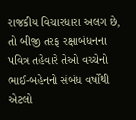રાજકીય વિચારધારા અલગ છે, તો બીજી તરફ રક્ષાબંધનના પવિત્ર તહેવારે તેઓ વચ્ચેનો ભાઈ-બહેનનો સંબંધ વર્ષોથી એટલો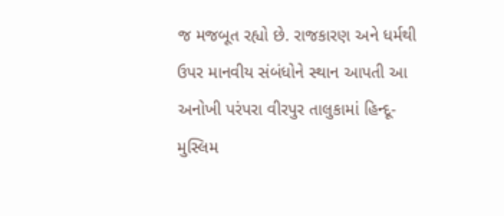જ મજબૂત રહ્યો છે. રાજકારણ અને ધર્મથી ઉપર માનવીય સંબંધોને સ્થાન આપતી આ અનોખી પરંપરા વીરપુર તાલુકામાં હિન્દૂ-મુસ્લિમ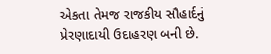એકતા તેમજ રાજકીય સૌહાર્દનું પ્રેરણાદાયી ઉદાહરણ બની છે.